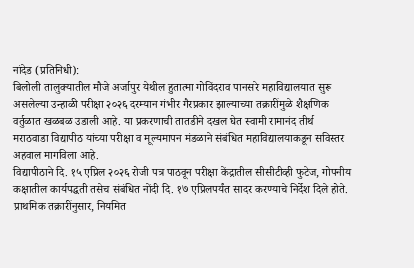नांदेड (प्रतिनिधी):
बिलोली तालुक्यातील मौजे अर्जापुर येथील हुतात्मा गोविंदराव पानसरे महाविद्यालयात सुरू असलेल्या उन्हाळी परीक्षा २०२६ दरम्यान गंभीर गैरप्रकार झाल्याच्या तक्रारींमुळे शैक्षणिक वर्तुळात खळबळ उडाली आहे. या प्रकरणाची तातडीने दखल घेत स्वामी रामानंद तीर्थ मराठवाडा विद्यापीठ यांच्या परीक्षा व मूल्यमापन मंडळाने संबंधित महाविद्यालयाकडून सविस्तर अहवाल मागविला आहे.
विद्यापीठाने दि. १५ एप्रिल २०२६ रोजी पत्र पाठवून परीक्षा केंद्रातील सीसीटीव्ही फुटेज, गोपनीय कक्षातील कार्यपद्धती तसेच संबंधित नोंदी दि. १७ एप्रिलपर्यंत सादर करण्याचे निर्देश दिले होते. प्राथमिक तक्रारींनुसार, नियमित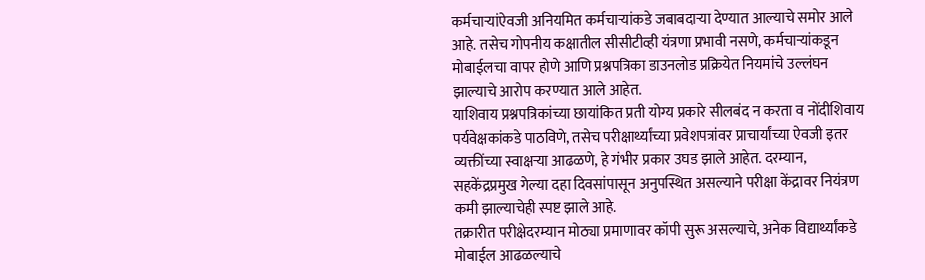कर्मचाऱ्यांऐवजी अनियमित कर्मचाऱ्यांकडे जबाबदाऱ्या देण्यात आल्याचे समोर आले आहे. तसेच गोपनीय कक्षातील सीसीटीव्ही यंत्रणा प्रभावी नसणे, कर्मचाऱ्यांकडून मोबाईलचा वापर होणे आणि प्रश्नपत्रिका डाउनलोड प्रक्रियेत नियमांचे उल्लंघन झाल्याचे आरोप करण्यात आले आहेत.
याशिवाय प्रश्नपत्रिकांच्या छायांकित प्रती योग्य प्रकारे सीलबंद न करता व नोंदीशिवाय पर्यवेक्षकांकडे पाठविणे, तसेच परीक्षार्थ्यांच्या प्रवेशपत्रांवर प्राचार्यांच्या ऐवजी इतर व्यक्तींच्या स्वाक्षऱ्या आढळणे, हे गंभीर प्रकार उघड झाले आहेत. दरम्यान, सहकेंद्रप्रमुख गेल्या दहा दिवसांपासून अनुपस्थित असल्याने परीक्षा केंद्रावर नियंत्रण कमी झाल्याचेही स्पष्ट झाले आहे.
तक्रारीत परीक्षेदरम्यान मोठ्या प्रमाणावर कॉपी सुरू असल्याचे, अनेक विद्यार्थ्यांकडे मोबाईल आढळल्याचे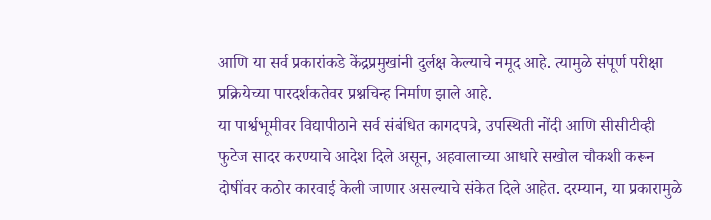आणि या सर्व प्रकारांकडे केंद्रप्रमुखांनी दुर्लक्ष केल्याचे नमूद आहे. त्यामुळे संपूर्ण परीक्षा प्रक्रियेच्या पारदर्शकतेवर प्रश्नचिन्ह निर्माण झाले आहे.
या पार्श्वभूमीवर विद्यापीठाने सर्व संबंधित कागदपत्रे, उपस्थिती नोंदी आणि सीसीटीव्ही फुटेज सादर करण्याचे आदेश दिले असून, अहवालाच्या आधारे सखोल चौकशी करून दोषींवर कठोर कारवाई केली जाणार असल्याचे संकेत दिले आहेत. दरम्यान, या प्रकारामुळे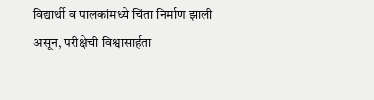विद्यार्थी व पालकांमध्ये चिंता निर्माण झाली असून, परीक्षेची विश्वासार्हता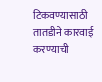टिकवण्यासाठी तातडीने कारवाई करण्याची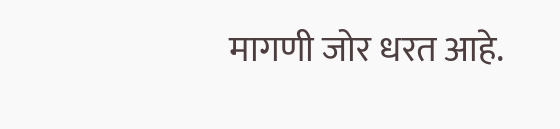मागणी जोर धरत आहे.